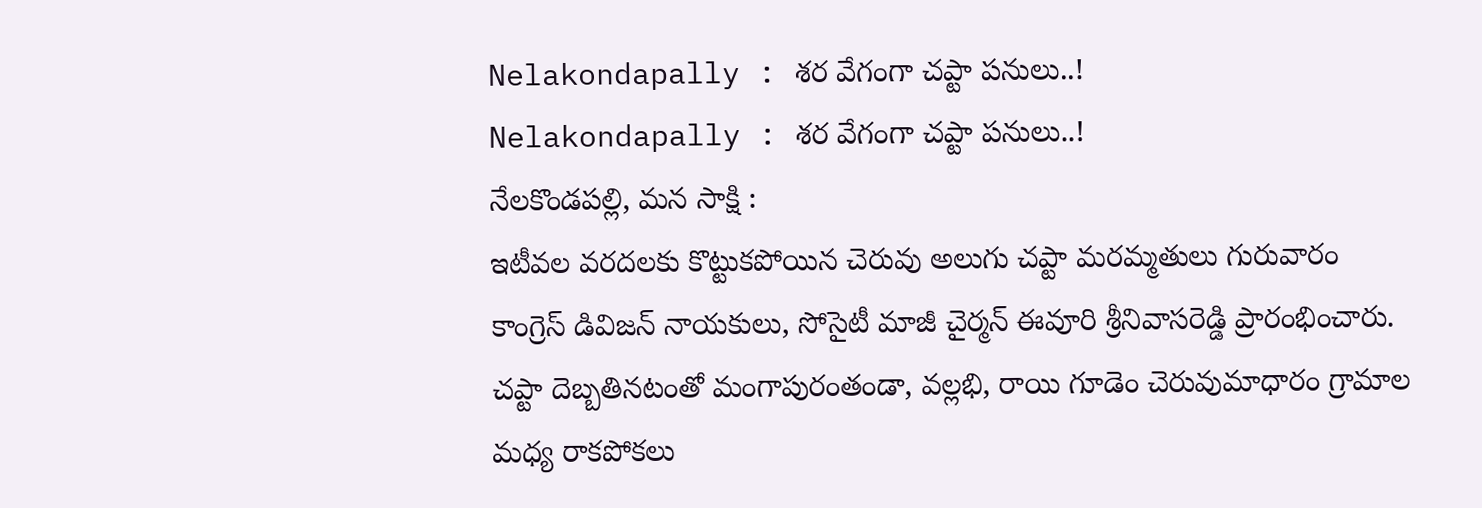Nelakondapally : శర వేగంగా చప్టా పనులు..!
Nelakondapally : శర వేగంగా చప్టా పనులు..!
నేలకొండపల్లి, మన సాక్షి :
ఇటీవల వరదలకు కొట్టుకపోయిన చెరువు అలుగు చప్టా మరమ్మతులు గురువారం కాంగ్రెస్ డివిజన్ నాయకులు, సోసైటీ మాజీ చైర్మన్ ఈవూరి శ్రీనివాసరెడ్డి ప్రారంభించారు. చప్టా దెబ్బతినటంతో మంగాపురంతండా, వల్లభి, రాయి గూడెం చెరువుమాధారం గ్రామాల మధ్య రాకపోకలు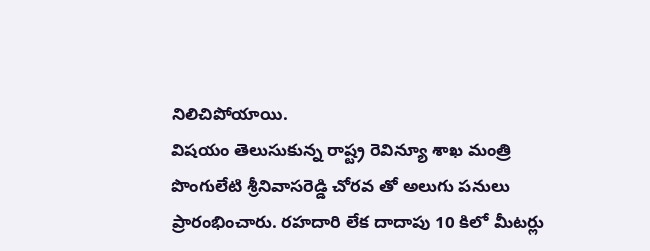నిలిచిపోయాయి.
విషయం తెలుసుకున్న రాష్ట్ర రెవిన్యూ శాఖ మంత్రి పొంగులేటి శ్రీనివాసరెడ్డి చోరవ తో అలుగు పనులు ప్రారంభించారు. రహదారి లేక దాదాపు 10 కిలో మీటర్లు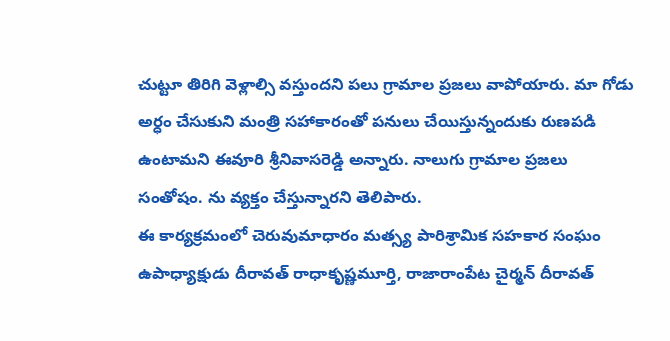చుట్టూ తిరిగి వెళ్లాల్సి వస్తుందని పలు గ్రామాల ప్రజలు వాపోయారు. మా గోడు అర్ధం చేసుకుని మంత్రి సహాకారంతో పనులు చేయిస్తున్నందుకు రుణపడి ఉంటామని ఈవూరి శ్రీనివాసరెడ్డి అన్నారు. నాలుగు గ్రామాల ప్రజలు సంతోషం. ను వ్యక్తం చేస్తున్నారని తెలిపారు.
ఈ కార్యక్రమంలో చెరువుమాధారం మత్స్య పారిశ్రామిక సహకార సంఘం ఉపాధ్యాక్షుడు దీరావత్ రాధాకృష్ణమూర్తి, రాజారాంపేట చైర్మన్ దీరావత్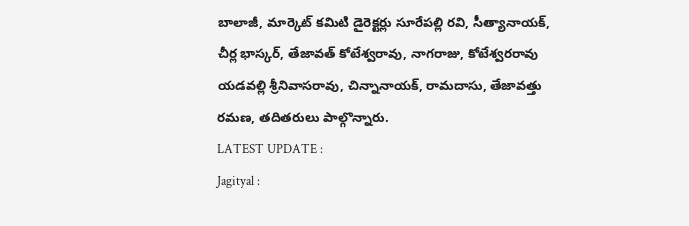బాలాజీ, మార్కెట్ కమిటి డైరెక్టర్లు సూరేపల్లి రవి, సీత్యానాయక్, చీర్ల భాస్కర్, తేజావత్ కోటేశ్వరావు, నాగరాజు, కోటేశ్వరరావు యడవల్లి శ్రీనివాసరావు, చిన్నానాయక్, రామదాసు, తేజావత్తు రమణ, తదితరులు పాల్గొన్నారు.
LATEST UPDATE :
Jagityal :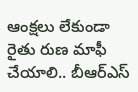ఆంక్షలు లేకుండా రైతు రుణ మాఫీ చేయాలి.. బీఆర్ఎస్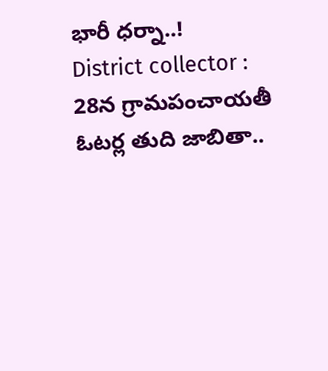భారీ ధర్నా..!
District collector : 28న గ్రామపంచాయతీ ఓటర్ల తుది జాబితా..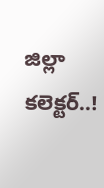జిల్లా కలెక్టర్..!